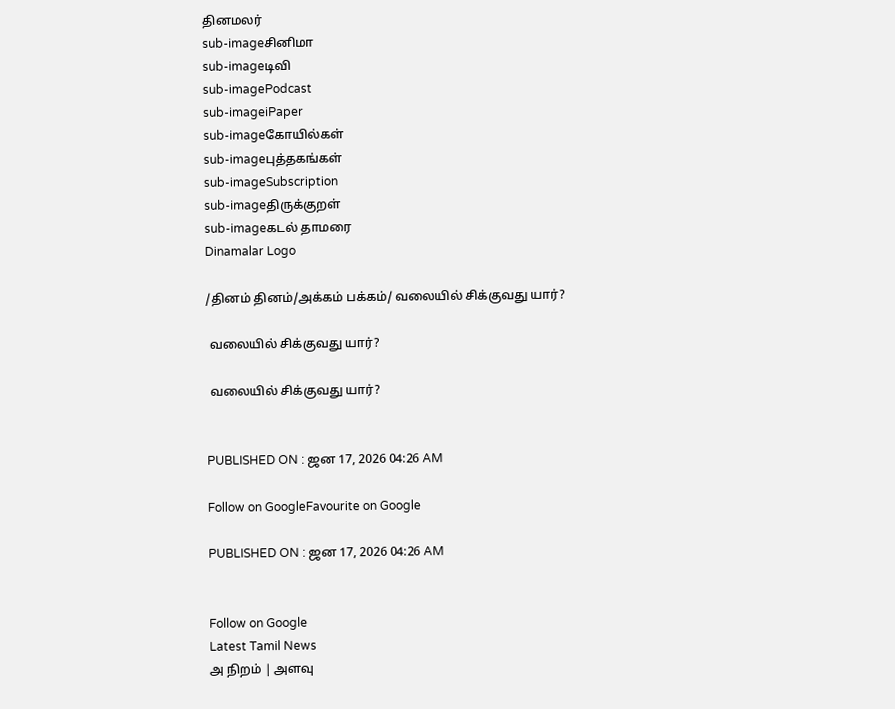தினமலர்
sub-imageசினிமா
sub-imageடிவி
sub-imagePodcast
sub-imageiPaper
sub-imageகோயில்கள்
sub-imageபுத்தகங்கள்
sub-imageSubscription
sub-imageதிருக்குறள்
sub-imageகடல் தாமரை
Dinamalar Logo

/தினம் தினம்/அக்கம் பக்கம்/ வலையில் சிக்குவது யார்?

 வலையில் சிக்குவது யார்?

 வலையில் சிக்குவது யார்?


PUBLISHED ON : ஜன 17, 2026 04:26 AM

Follow on GoogleFavourite on Google

PUBLISHED ON : ஜன 17, 2026 04:26 AM


Follow on Google
Latest Tamil News
அ நிறம் | அளவு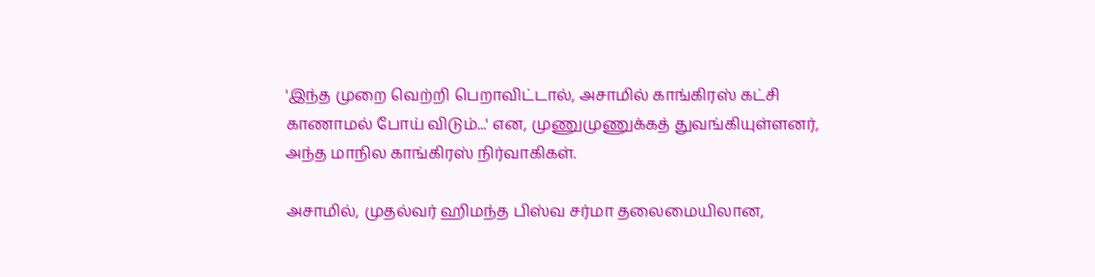'இந்த முறை வெற்றி பெறாவிட்டால், அசாமில் காங்கிரஸ் கட்சி காணாமல் போய் விடும்...' என, முணுமுணுக்கத் துவங்கியுள்ளனர், அந்த மாநில காங்கிரஸ் நிர்வாகிகள்.

அசாமில், முதல்வர் ஹிமந்த பிஸ்வ சர்மா தலைமையிலான,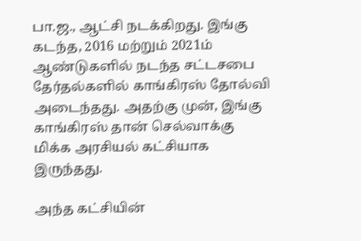பா.ஜ., ஆட்சி நடக்கிறது. இங்கு கடந்த, 2016 மற்றும் 2021ம் ஆண்டுகளில் நடந்த சட்டசபை தேர்தல்களில் காங்கிரஸ் தோல்வி அடைந்தது. அதற்கு முன், இங்கு காங்கிரஸ் தான் செல்வாக்கு மிக்க அரசியல் கட்சியாக இருந்தது.

அந்த கட்சியின்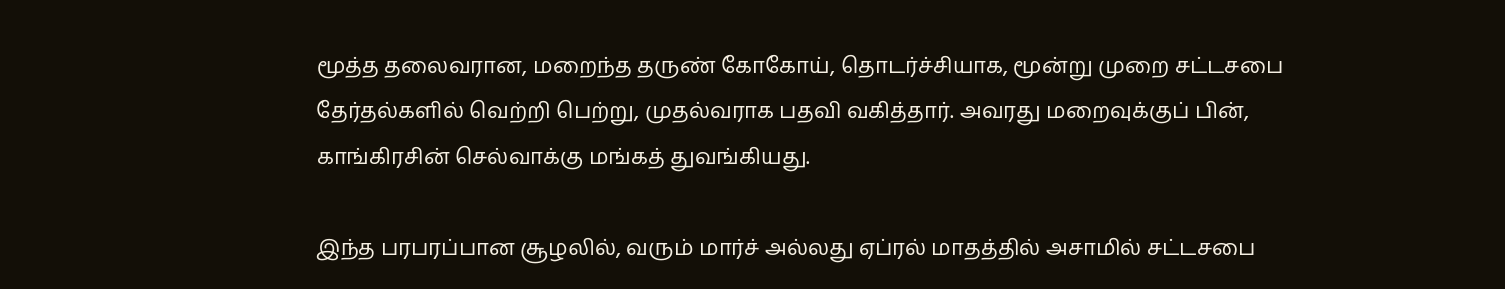மூத்த தலைவரான, மறைந்த தருண் கோகோய், தொடர்ச்சியாக, மூன்று முறை சட்டசபை தேர்தல்களில் வெற்றி பெற்று, முதல்வராக பதவி வகித்தார். அவரது மறைவுக்குப் பின், காங்கிரசின் செல்வாக்கு மங்கத் துவங்கியது.

இந்த பரபரப்பான சூழலில், வரும் மார்ச் அல்லது ஏப்ரல் மாதத்தில் அசாமில் சட்டசபை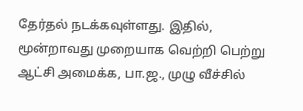தேர்தல் நடக்கவுள்ளது. இதில், மூன்றாவது முறையாக வெற்றி பெற்று ஆட்சி அமைக்க, பா.ஜ., முழு வீச்சில்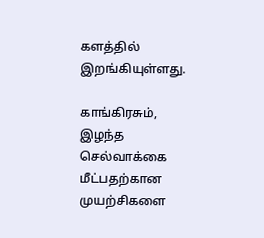களத்தில் இறங்கியுள்ளது.

காங்கிரசும், இழந்த செல்வாக்கை மீட்பதற்கான முயற்சிகளை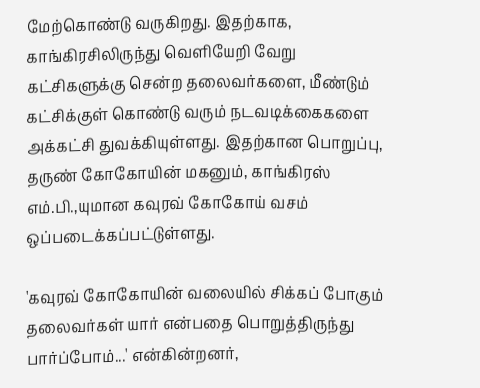மேற்கொண்டு வருகிறது. இதற்காக, காங்கிரசிலிருந்து வெளியேறி வேறு கட்சிகளுக்கு சென்ற தலைவர்களை, மீண்டும் கட்சிக்குள் கொண்டு வரும் நடவடிக்கைகளை அக்கட்சி துவக்கியுள்ளது. இதற்கான பொறுப்பு, தருண் கோகோயின் மகனும், காங்கிரஸ் எம்.பி.,யுமான கவுரவ் கோகோய் வசம் ஒப்படைக்கப்பட்டுள்ளது.

'கவுரவ் கோகோயின் வலையில் சிக்கப் போகும் தலைவர்கள் யார் என்பதை பொறுத்திருந்து பார்ப்போம்...' என்கின்றனர்,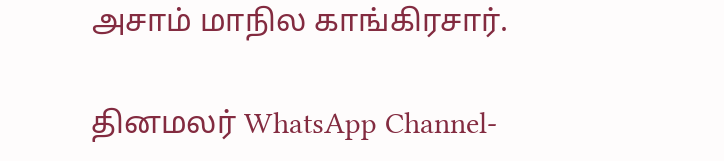அசாம் மாநில காங்கிரசார்.

தினமலர் WhatsApp Channel-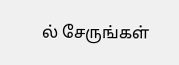ல் சேருங்கள்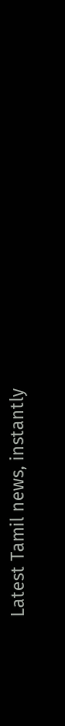Latest Tamil news, instantly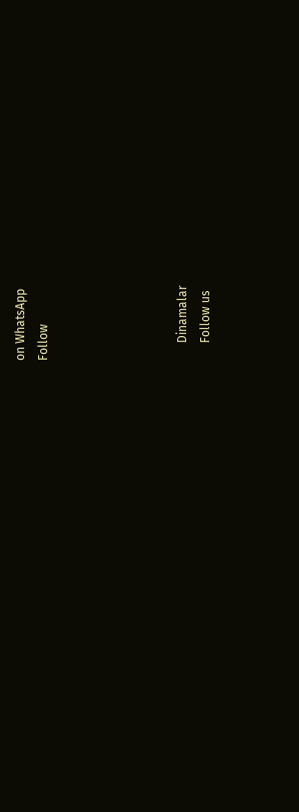on WhatsApp
Follow





      Dinamalar
      Follow us